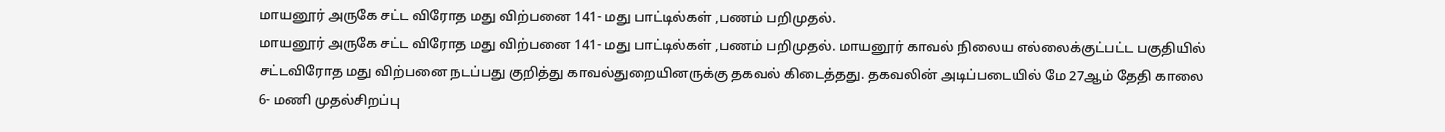மாயனூர் அருகே சட்ட விரோத மது விற்பனை 141- மது பாட்டில்கள் ,பணம் பறிமுதல்.
மாயனூர் அருகே சட்ட விரோத மது விற்பனை 141- மது பாட்டில்கள் ,பணம் பறிமுதல். மாயனூர் காவல் நிலைய எல்லைக்குட்பட்ட பகுதியில் சட்டவிரோத மது விற்பனை நடப்பது குறித்து காவல்துறையினருக்கு தகவல் கிடைத்தது. தகவலின் அடிப்படையில் மே 27ஆம் தேதி காலை 6- மணி முதல்சிறப்பு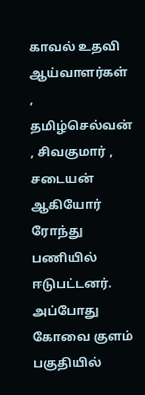காவல் உதவி ஆய்வாளர்கள் , தமிழ்செல்வன் , சிவகுமார் , சடையன் ஆகியோர் ரோந்து பணியில் ஈடுபட்டனர். அப்போது கோவை குளம் பகுதியில்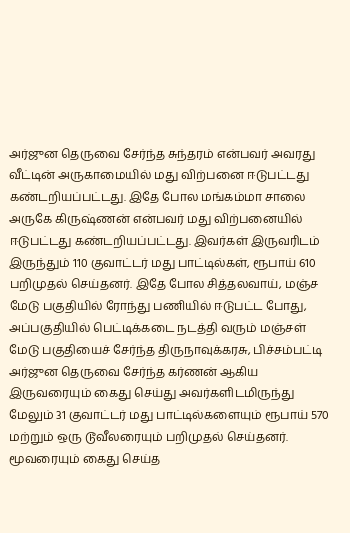அர்ஜுன தெருவை சேர்ந்த சுந்தரம் என்பவர் அவரது வீட்டின் அருகாமையில் மது விற்பனை ஈடுபட்டது கண்டறியப்பட்டது. இதே போல மங்கம்மா சாலை அருகே கிருஷ்ணன் என்பவர் மது விற்பனையில் ஈடுபட்டது கண்டறியப்பட்டது. இவர்கள் இருவரிடம் இருந்தும் 110 குவாட்டர் மது பாட்டில்கள், ரூபாய் 610 பறிமுதல் செய்தனர். இதே போல சித்தலவாய், மஞ்ச மேடு பகுதியில் ரோந்து பணியில் ஈடுபட்ட போது, அப்பகுதியில் பெட்டிக்கடை நடத்தி வரும் மஞ்சள் மேடு பகுதியைச் சேர்ந்த திருநாவுக்கரசு, பிச்சம்பட்டி அர்ஜுன தெருவை சேர்ந்த கர்ணன் ஆகிய இருவரையும் கைது செய்து அவர்களிடமிருந்து மேலும் 31 குவாட்டர் மது பாட்டில்களையும் ரூபாய் 570 மற்றும் ஒரு டூவீலரையும் பறிமுதல் செய்தனர். மூவரையும் கைது செய்த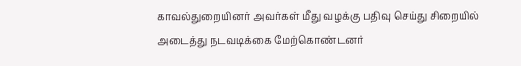காவல்துறையினர் அவர்கள் மீது வழக்கு பதிவு செய்து சிறையில் அடைத்து நடவடிக்கை மேற்கொண்டனர்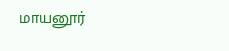மாயனூர்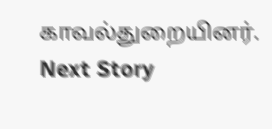காவல்துறையினர்.
Next Story